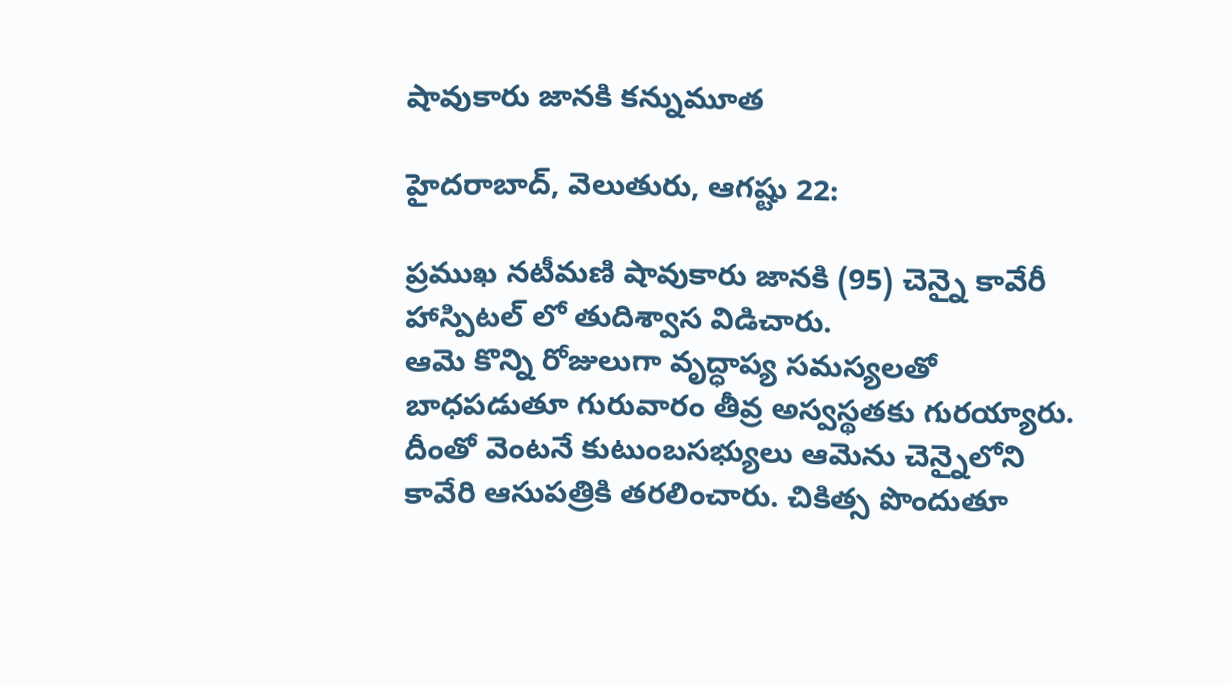షావుకారు జానకి కన్నుమూత

హైదరాబాద్, వెలుతురు, ఆగష్టు 22:

ప్రముఖ నటీమణి షావుకారు జానకి (95) చెన్నై కావేరీ హాస్పిటల్ లో తుదిశ్వాస విడిచారు.
ఆమె కొన్ని రోజులుగా వృద్ధాప్య సమస్యలతో బాధపడుతూ గురువారం తీవ్ర అస్వస్థతకు గురయ్యారు. దీంతో వెంటనే కుటుంబసభ్యులు ఆమెను చెన్నైలోని కావేరి ఆసుపత్రికి తరలించారు. చికిత్స పొందుతూ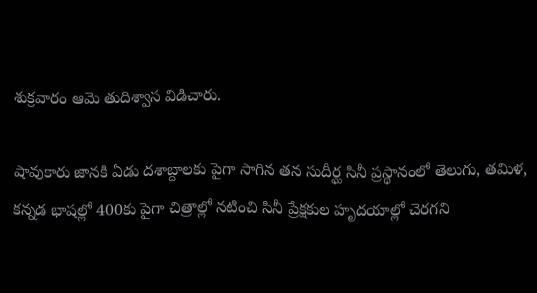శుక్రవారం ఆమె తుదిశ్వాస విడిచారు.

షావుకారు జానకి ఏడు దశాబ్దాలకు పైగా సాగిన తన సుదీర్ఘ సినీ ప్రస్థానంలో తెలుగు, తమిళ, కన్నడ భాషల్లో 400కు పైగా చిత్రాల్లో నటించి సినీ ప్రేక్షకుల హృదయాల్లో చెరగని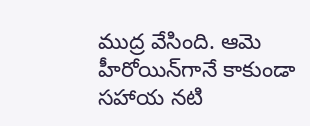ముద్ర వేసింది. ఆమె హీరోయిన్‌గానే కాకుండా సహాయ నటి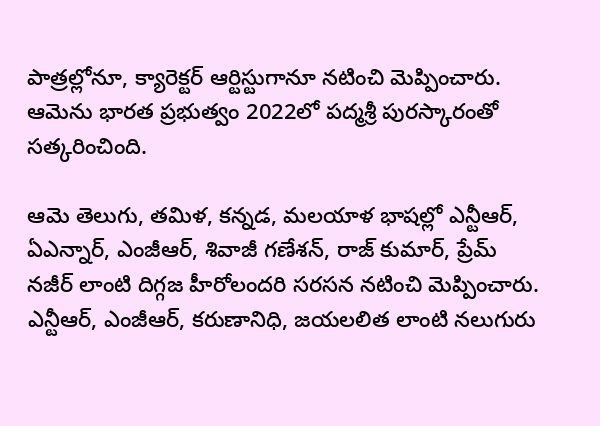పాత్రల్లోనూ, క్యారెక్టర్ ఆర్టిస్టుగానూ నటించి మెప్పించారు. ఆమెను భారత ప్రభుత్వం 2022లో పద్మశ్రీ పురస్కారంతో సత్కరించింది.

ఆమె తెలుగు, తమిళ, కన్నడ, మలయాళ భాషల్లో ఎన్టీఆర్, ఏఎన్నార్, ఎంజీఆర్, శివాజీ గణేశన్, రాజ్ కుమార్, ప్రేమ్ నజీర్ లాంటి దిగ్గజ హీరోలందరి సరసన నటించి మెప్పించారు. ఎన్టీఆర్, ఎంజీఆర్, కరుణానిధి, జయలలిత లాంటి నలుగురు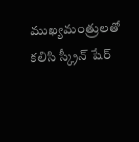ముఖ్యమంత్రులతో కలిసి స్క్రీన్ షేర్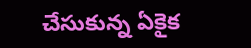చేసుకున్న ఏకైక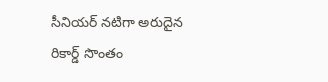సీనియర్ నటిగా అరుదైన రికార్డ్ సొంతం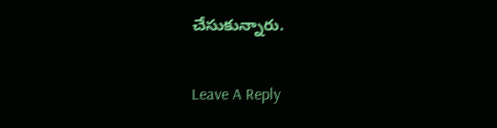చేసుకున్నారు.

Leave A Reply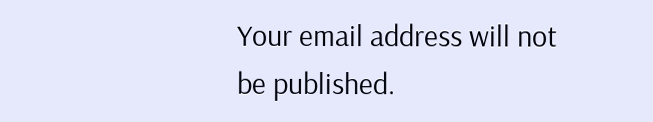Your email address will not be published.